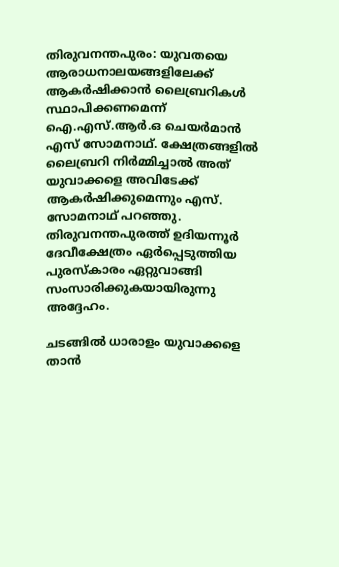തിരുവനന്തപുരം: യുവതയെ ആരാധനാലയങ്ങളിലേക്ക് ആകർഷിക്കാൻ ലൈബ്രറികൾ സ്ഥാപിക്കണമെന്ന് ഐ.എസ്.ആർ.ഒ ചെയർമാൻ എസ് സോമനാഥ്. ക്ഷേത്രങ്ങളിൽ ലൈബ്രറി നിർമ്മിച്ചാൽ അത് യുവാക്കളെ അവിടേക്ക് ആകർഷിക്കുമെന്നും എസ്. സോമനാഥ് പറഞ്ഞു. തിരുവനന്തപുരത്ത് ഉദിയന്നൂർ ദേവീക്ഷേത്രം ഏർപ്പെടുത്തിയ പുരസ്‌കാരം ഏറ്റുവാങ്ങി സംസാരിക്കുകയായിരുന്നു അദ്ദേഹം.

ചടങ്ങിൽ ധാരാളം യുവാക്കളെ താൻ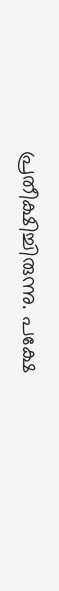പ്രതീക്ഷിച്ചിരുന്നു. പക്ഷേ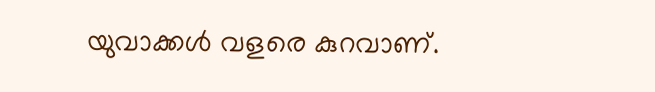യുവാക്കൾ വളരെ കുറവാണ്.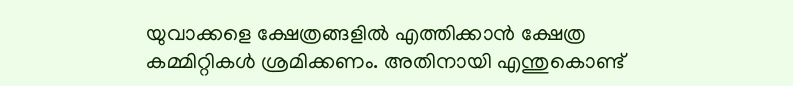യുവാക്കളെ ക്ഷേത്രങ്ങളിൽ എത്തിക്കാൻ ക്ഷേത്ര കമ്മിറ്റികൾ ശ്രമിക്കണം. അതിനായി എന്തുകൊണ്ട്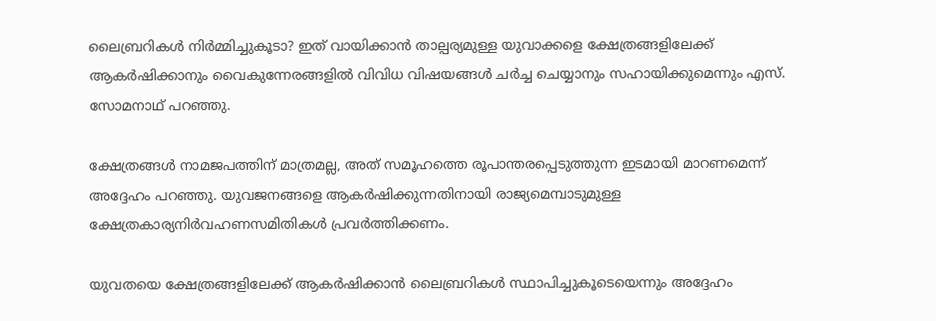ലൈബ്രറികൾ നിർമ്മിച്ചുകൂടാ? ഇത് വായിക്കാൻ താല്പര്യമുള്ള യുവാക്കളെ ക്ഷേത്രങ്ങളിലേക്ക് ആകർഷിക്കാനും വൈകുന്നേരങ്ങളിൽ വിവിധ വിഷയങ്ങൾ ചർച്ച ചെയ്യാനും സഹായിക്കുമെന്നും എസ്. സോമനാഥ് പറഞ്ഞു.

ക്ഷേത്രങ്ങൾ നാമജപത്തിന് മാത്രമല്ല, അത് സമൂഹത്തെ രൂപാന്തരപ്പെടുത്തുന്ന ഇടമായി മാറണമെന്ന് അദ്ദേഹം പറഞ്ഞു. യുവജനങ്ങളെ ആകർഷിക്കുന്നതിനായി രാജ്യമെമ്പാടുമുള്ള ക്ഷേത്രകാര്യനിർവഹണസമിതികൾ പ്രവർത്തിക്കണം.

യുവതയെ ക്ഷേത്രങ്ങളിലേക്ക് ആകർഷിക്കാൻ ലൈബ്രറികൾ സ്ഥാപിച്ചുകൂടെയെന്നും അദ്ദേഹം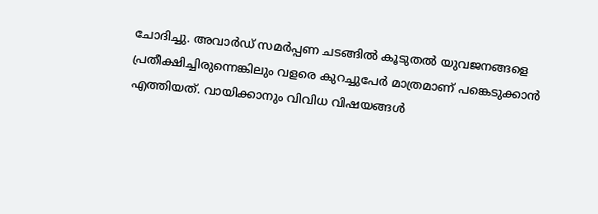ചോദിച്ചു. അവാർഡ് സമർപ്പണ ചടങ്ങിൽ കൂടുതൽ യുവജനങ്ങളെ പ്രതീക്ഷിച്ചിരുന്നെങ്കിലും വളരെ കുറച്ചുപേർ മാത്രമാണ് പങ്കെടുക്കാൻ എത്തിയത്. വായിക്കാനും വിവിധ വിഷയങ്ങൾ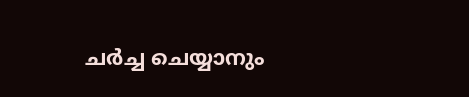ചർച്ച ചെയ്യാനും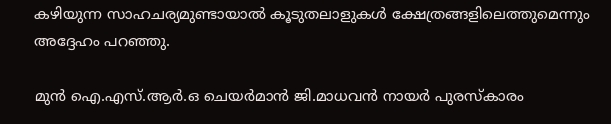കഴിയുന്ന സാഹചര്യമുണ്ടായാൽ കൂടുതലാളുകൾ ക്ഷേത്രങ്ങളിലെത്തുമെന്നും അദ്ദേഹം പറഞ്ഞു.

മുൻ ഐ.എസ്.ആർ.ഒ ചെയർമാൻ ജി.മാധവൻ നായർ പുരസ്‌കാരം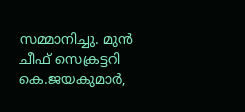സമ്മാനിച്ചു. മുൻ ചീഫ് സെക്രട്ടറി കെ.ജയകുമാർ,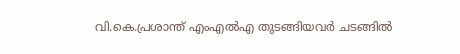വി.കെ.പ്രശാന്ത് എംഎൽഎ തുടങ്ങിയവർ ചടങ്ങിൽ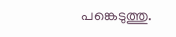പങ്കെടുത്തു.